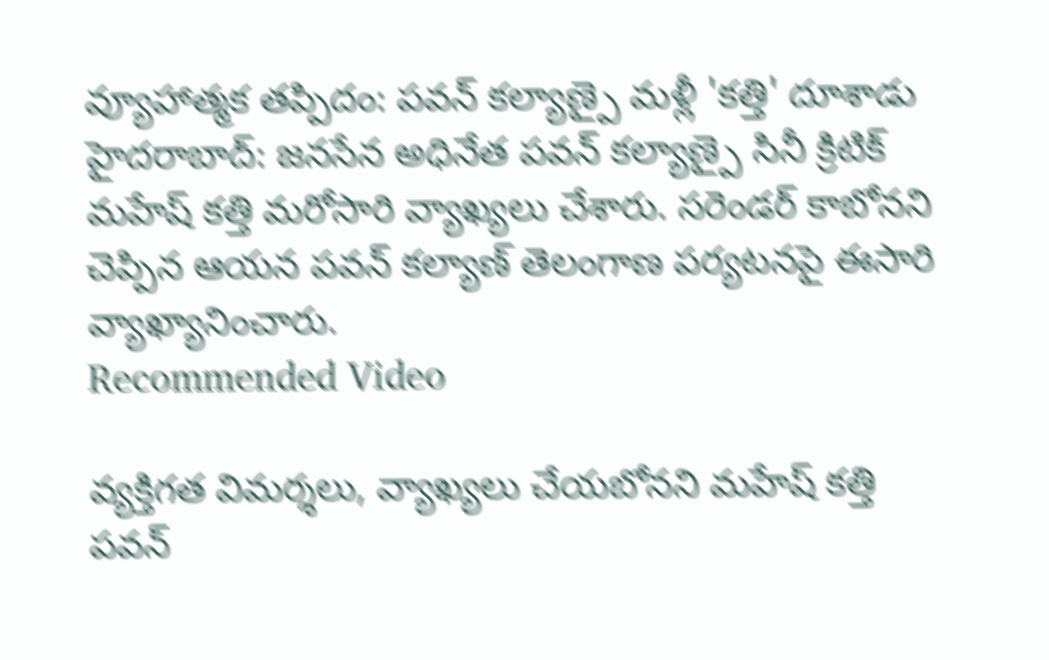వ్యూహాత్మక తప్పిదం: పవన్ కల్యాణ్పై మళ్లీ 'కత్తి' దూశాడు
హైదరాబాద్: జనసేన అధినేత పవన్ కల్యాణ్పై సినీ క్రిటిక్ మహేష్ కత్తి మరోసారి వ్యాఖ్యలు చేశారు. సరెండర్ కాబోనని చెప్పిన ఆయన పవన్ కల్యాణ్ తెలంగాణ పర్యటనపై ఈసారి వ్యాఖ్యానించారు.
Recommended Video

వ్యక్తిగత విమర్శలు, వ్యాఖ్యలు చేయబోనని మహేష్ కత్తి పవన్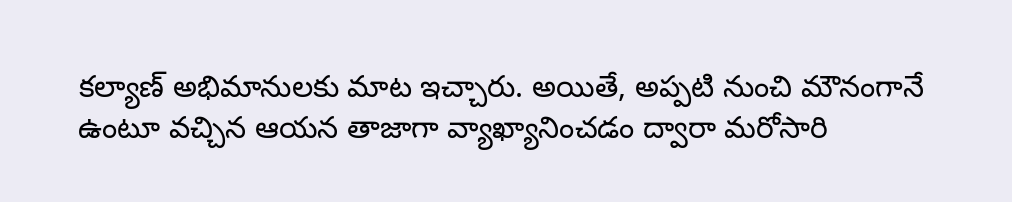కల్యాణ్ అభిమానులకు మాట ఇచ్చారు. అయితే, అప్పటి నుంచి మౌనంగానే ఉంటూ వచ్చిన ఆయన తాజాగా వ్యాఖ్యానించడం ద్వారా మరోసారి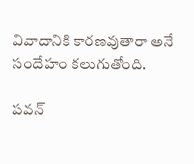వివాదానికి కారణవుతారా అనే సందేహం కలుగుతోంది.

పవన్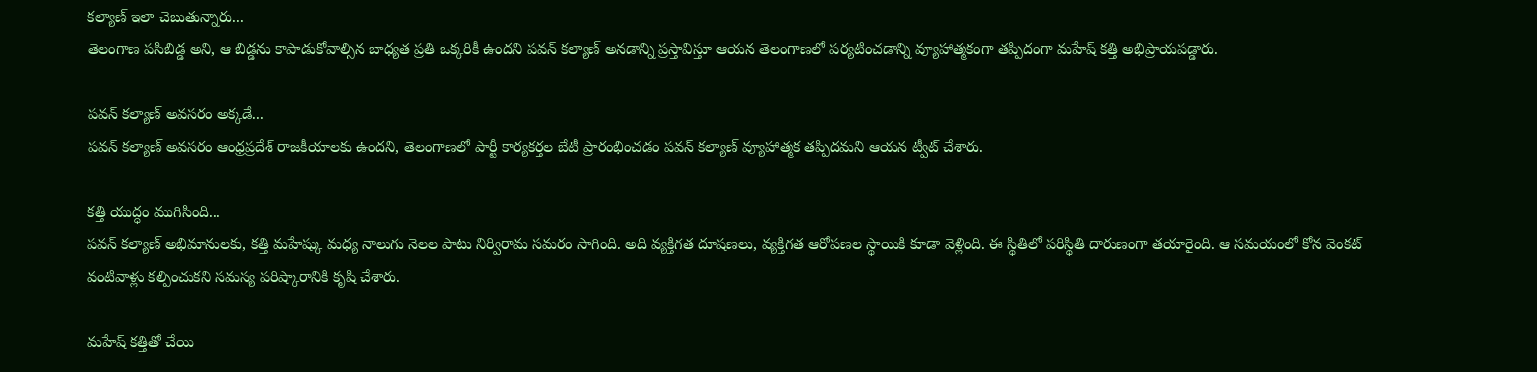కల్యాణ్ ఇలా చెబుతున్నారు...
తెలంగాణ పసిబిడ్డ అని, ఆ బిడ్డను కాపాడుకోవాల్సిన బాధ్యత ప్రతి ఒక్కరికీ ఉందని పవన్ కల్యాణ్ అనడాన్ని ప్రస్తావిస్తూ ఆయన తెలంగాణలో పర్యటించడాన్ని వ్యూహాత్మకంగా తప్పిదంగా మహేష్ కత్తి అభిప్రాయపడ్డారు.

పవన్ కల్యాణ్ అవసరం అక్కడే...
పవన్ కల్యాణ్ అవసరం ఆంధ్రప్రదేశ్ రాజకీయాలకు ఉందని, తెలంగాణలో పార్టీ కార్యకర్తల బేటీ ప్రారంభించడం పవన్ కల్యాణ్ వ్యూహాత్మక తప్పిదమని ఆయన ట్వీట్ చేశారు.

కత్తి యుద్ధం ముగిసింది...
పవన్ కల్యాణ్ అభిమానులకు, కత్తి మహేష్కు మధ్య నాలుగు నెలల పాటు నిర్విరామ సమరం సాగింది. అది వ్యక్తిగత దూషణలు, వ్యక్తిగత ఆరోపణల స్థాయికి కూడా వెళ్లింది. ఈ స్థితిలో పరిస్థితి దారుణంగా తయారైంది. ఆ సమయంలో కోన వెంకట్ వంటివాళ్లు కల్పించుకని సమస్య పరిష్కారానికి కృషి చేశారు.

మహేష్ కత్తితో చేయి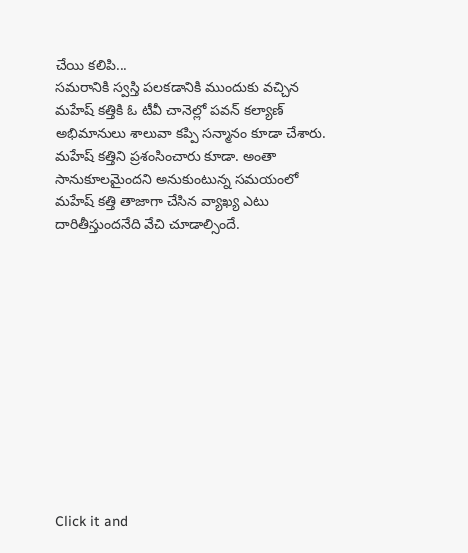చేయి కలిపి...
సమరానికి స్వస్తి పలకడానికి ముందుకు వచ్చిన మహేష్ కత్తికి ఓ టీవీ చానెల్లో పవన్ కల్యాణ్ అభిమానులు శాలువా కప్పి సన్మానం కూడా చేశారు. మహేష్ కత్తిని ప్రశంసించారు కూడా. అంతా సానుకూలమైందని అనుకుంటున్న సమయంలో మహేష్ కత్తి తాజాగా చేసిన వ్యాఖ్య ఎటు దారితీస్తుందనేది వేచి చూడాల్సిందే.












Click it and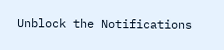Unblock the Notifications